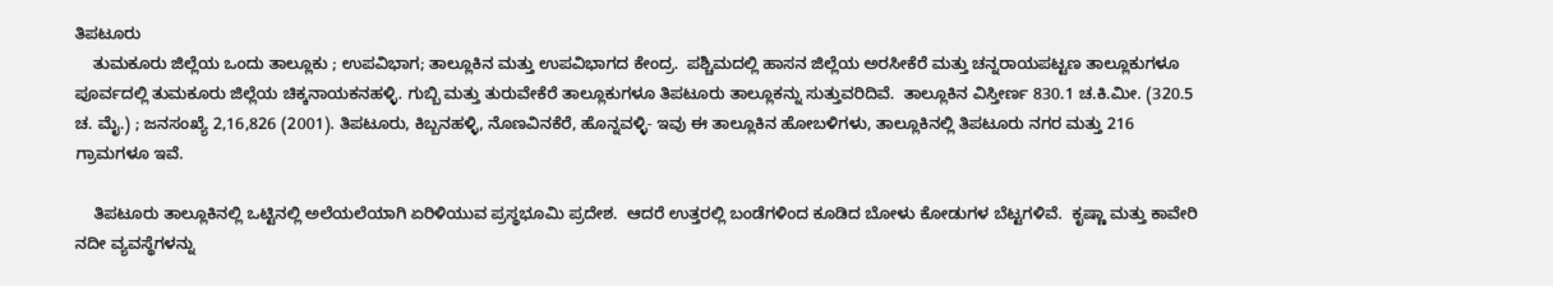ತಿಪಟೂರು
    ತುಮಕೂರು ಜಿಲ್ಲೆಯ ಒಂದು ತಾಲ್ಲೂಕು ; ಉಪವಿಭಾಗ; ತಾಲ್ಲೂಕಿನ ಮತ್ತು ಉಪವಿಭಾಗದ ಕೇಂದ್ರ.  ಪಶ್ಚಿಮದಲ್ಲಿ ಹಾಸನ ಜಿಲ್ಲೆಯ ಅರಸೀಕೆರೆ ಮತ್ತು ಚನ್ನರಾಯಪಟ್ಟಣ ತಾಲ್ಲೂಕುಗಳೂ ಪೂರ್ವದಲ್ಲಿ ತುಮಕೂರು ಜಿಲ್ಲೆಯ ಚಿಕ್ಕನಾಯಕನಹಳ್ಳಿ. ಗುಬ್ಬಿ ಮತ್ತು ತುರುವೇಕೆರೆ ತಾಲ್ಲೂಕುಗಳೂ ತಿಪಟೂರು ತಾಲ್ಲೂಕನ್ನು ಸುತ್ತುವರಿದಿವೆ.  ತಾಲ್ಲೂಕಿನ ವಿಸ್ತೀರ್ಣ 830.1 ಚ.ಕಿ.ಮೀ. (320.5 ಚ. ಮೈ.) ; ಜನಸಂಖ್ಯೆ 2,16,826 (2001). ತಿಪಟೂರು, ಕಿಬ್ಬನಹಳ್ಳಿ, ನೊಣವಿನಕೆರೆ, ಹೊನ್ನವಳ್ಳಿ- ಇವು ಈ ತಾಲ್ಲೂಕಿನ ಹೋಬಳಿಗಳು, ತಾಲ್ಲೂಕಿನಲ್ಲಿ ತಿಪಟೂರು ನಗರ ಮತ್ತು 216 ಗ್ರಾಮಗಳೂ ಇವೆ.

    ತಿಪಟೂರು ತಾಲ್ಲೂಕಿನಲ್ಲಿ ಒಟ್ಟಿನಲ್ಲಿ ಅಲೆಯಲೆಯಾಗಿ ಏರಿಳಿಯುವ ಪ್ರಸ್ಥಭೂಮಿ ಪ್ರದೇಶ.  ಆದರೆ ಉತ್ತರಲ್ಲಿ ಬಂಡೆಗಳಿಂದ ಕೂಡಿದ ಬೋಳು ಕೋಡುಗಳ ಬೆಟ್ಟಗಳಿವೆ.  ಕೃಷ್ಣಾ ಮತ್ತು ಕಾವೇರಿ ನದೀ ವ್ಯವಸ್ಥೆಗಳನ್ನು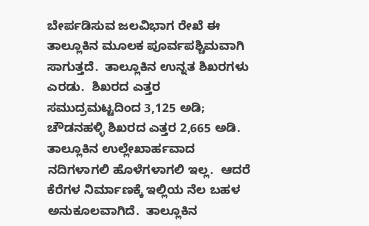ಬೇರ್ಪಡಿಸುವ ಜಲವಿಭಾಗ ರೇಖೆ ಈ ತಾಲ್ಲೂಕಿನ ಮೂಲಕ ಪೂರ್ವಪಶ್ಚಿಮವಾಗಿ ಸಾಗುತ್ತದೆ.  ತಾಲ್ಲೂಕಿನ ಉನ್ನತ ಶಿಖರಗಳು ಎರಡು.  ಶಿಖರದ ಎತ್ತರ ಸಮುದ್ರಮಟ್ಟದಿಂದ 3,125 ಅಡಿ; ಚೌಡನಹಳ್ಳಿ ಶಿಖರದ ಎತ್ತರ 2,665 ಅಡಿ.  ತಾಲ್ಲೂಕಿನ ಉಲ್ಲೇಖಾರ್ಹವಾದ ನದಿಗಳಾಗಲಿ ಹೊಳೆಗಳಾಗಲಿ ಇಲ್ಲ.  ಆದರೆ ಕೆರೆಗಳ ನಿರ್ಮಾಣಕ್ಕೆ ಇಲ್ಲಿಯ ನೆಲ ಬಹಳ ಅನುಕೂಲವಾಗಿದೆ.  ತಾಲ್ಲೂಕಿನ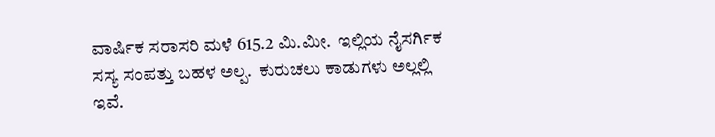ವಾರ್ಷಿಕ ಸರಾಸರಿ ಮಳೆ 615.2 ಮಿ.ಮೀ.  ಇಲ್ಲಿಯ ನೈಸರ್ಗಿಕ ಸಸ್ಯ ಸಂಪತ್ತು ಬಹಳ ಅಲ್ಪ.  ಕುರುಚಲು ಕಾಡುಗಳು ಅಲ್ಲಲ್ಲಿ ಇವೆ.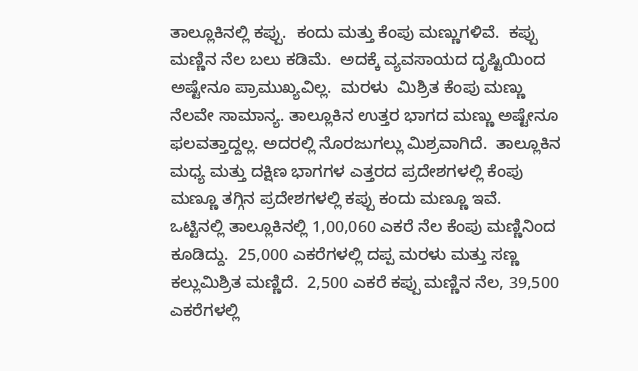ತಾಲ್ಲೂಕಿನಲ್ಲಿ ಕಪ್ಪು.  ಕಂದು ಮತ್ತು ಕೆಂಪು ಮಣ್ಣುಗಳಿವೆ.  ಕಪ್ಪು ಮಣ್ಣಿನ ನೆಲ ಬಲು ಕಡಿಮೆ.  ಅದಕ್ಕೆ ವ್ಯವಸಾಯದ ದೃಷ್ಟಿಯಿಂದ ಅಷ್ಟೇನೂ ಪ್ರಾಮುಖ್ಯವಿಲ್ಲ.  ಮರಳು  ಮಿಶ್ರಿತ ಕೆಂಪು ಮಣ್ಣು ನೆಲವೇ ಸಾಮಾನ್ಯ. ತಾಲ್ಲೂಕಿನ ಉತ್ತರ ಭಾಗದ ಮಣ್ಣು ಅಷ್ಟೇನೂ ಫಲವತ್ತಾದ್ದಲ್ಲ. ಅದರಲ್ಲಿ ನೊರಜುಗಲ್ಲು ಮಿಶ್ರವಾಗಿದೆ.  ತಾಲ್ಲೂಕಿನ ಮಧ್ಯ ಮತ್ತು ದಕ್ಷಿಣ ಭಾಗಗಳ ಎತ್ತರದ ಪ್ರದೇಶಗಳಲ್ಲಿ ಕೆಂಪು ಮಣ್ಣೂ ತಗ್ಗಿನ ಪ್ರದೇಶಗಳಲ್ಲಿ ಕಪ್ಪು ಕಂದು ಮಣ್ಣೂ ಇವೆ.  ಒಟ್ಟಿನಲ್ಲಿ ತಾಲ್ಲೂಕಿನಲ್ಲಿ 1,00,060 ಎಕರೆ ನೆಲ ಕೆಂಪು ಮಣ್ಣಿನಿಂದ ಕೂಡಿದ್ದು.  25,000 ಎಕರೆಗಳಲ್ಲಿ ದಪ್ಪ ಮರಳು ಮತ್ತು ಸಣ್ಣ ಕಲ್ಲುಮಿಶ್ರಿತ ಮಣ್ಣಿದೆ.  2,500 ಎಕರೆ ಕಪ್ಪು ಮಣ್ಣಿನ ನೆಲ, 39,500 ಎಕರೆಗಳಲ್ಲಿ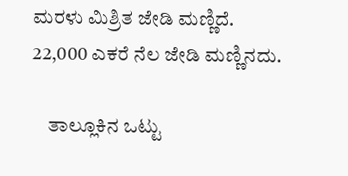ಮರಳು ಮಿಶ್ರಿತ ಜೇಡಿ ಮಣ್ಣಿದೆ.  22,000 ಎಕರೆ ನೆಲ ಜೇಡಿ ಮಣ್ಣಿನದು.

    ತಾಲ್ಲೂಕಿನ ಒಟ್ಟು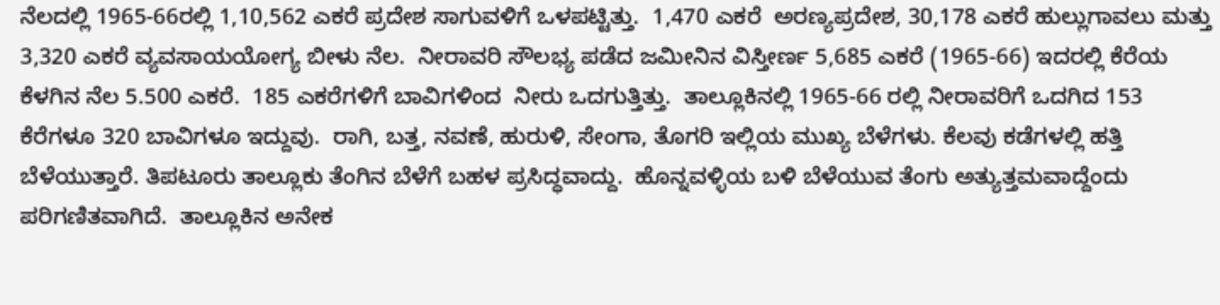ನೆಲದಲ್ಲಿ 1965-66ರಲ್ಲಿ 1,10,562 ಎಕರೆ ಪ್ರದೇಶ ಸಾಗುವಳಿಗೆ ಒಳಪಟ್ಟಿತ್ತು.  1,470 ಎಕರೆ  ಅರಣ್ಯಪ್ರದೇಶ, 30,178 ಎಕರೆ ಹುಲ್ಲುಗಾವಲು ಮತ್ತು 3,320 ಎಕರೆ ವ್ಯವಸಾಯಯೋಗ್ಯ ಬೀಳು ನೆಲ.  ನೀರಾವರಿ ಸೌಲಭ್ಯ ಪಡೆದ ಜಮೀನಿನ ವಿಸ್ತೀರ್ಣ 5,685 ಎಕರೆ (1965-66) ಇದರಲ್ಲಿ ಕೆರೆಯ ಕೆಳಗಿನ ನೆಲ 5.500 ಎಕರೆ.  185 ಎಕರೆಗಳಿಗೆ ಬಾವಿಗಳಿಂದ  ನೀರು ಒದಗುತ್ತಿತ್ತು.  ತಾಲ್ಲೂಕಿನಲ್ಲಿ 1965-66 ರಲ್ಲಿ ನೀರಾವರಿಗೆ ಒದಗಿದ 153 ಕೆರೆಗಳೂ 320 ಬಾವಿಗಳೂ ಇದ್ದುವು.  ರಾಗಿ, ಬತ್ತ, ನವಣೆ, ಹುರುಳಿ, ಸೇಂಗಾ, ತೊಗರಿ ಇಲ್ಲಿಯ ಮುಖ್ಯ ಬೆಳೆಗಳು. ಕೆಲವು ಕಡೆಗಳಲ್ಲಿ ಹತ್ತಿ ಬೆಳೆಯುತ್ತಾರೆ. ತಿಪಟೂರು ತಾಲ್ಲೂಕು ತೆಂಗಿನ ಬೆಳೆಗೆ ಬಹಳ ಪ್ರಸಿದ್ಧವಾದ್ದು.  ಹೊನ್ನವಳ್ಳಿಯ ಬಳಿ ಬೆಳೆಯುವ ತೆಂಗು ಅತ್ಯುತ್ತಮವಾದ್ದೆಂದು ಪರಿಗಣಿತವಾಗಿದೆ.  ತಾಲ್ಲೂಕಿನ ಅನೇಕ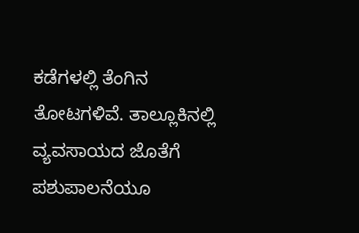ಕಡೆಗಳಲ್ಲಿ ತೆಂಗಿನ ತೋಟಗಳಿವೆ. ತಾಲ್ಲೂಕಿನಲ್ಲಿ ವ್ಯವಸಾಯದ ಜೊತೆಗೆ ಪಶುಪಾಲನೆಯೂ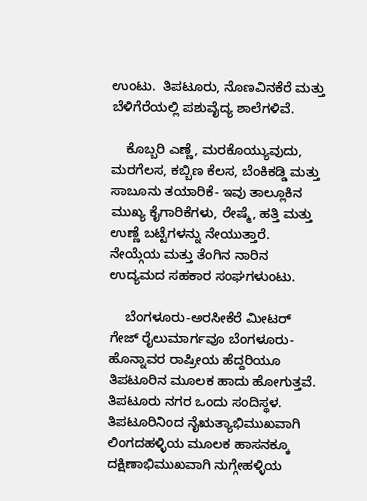ಉಂಟು.  ತಿಪಟೂರು, ನೊಣವಿನಕೆರೆ ಮತ್ತು ಬೆಳಿಗೆರೆಯಲ್ಲಿ ಪಶುವೈದ್ಯ ಶಾಲೆಗಳಿವೆ.

    ಕೊಬ್ಬರಿ ಎಣ್ಣೆ, ಮರಕೊಯ್ಯುವುದು, ಮರಗೆಲಸ, ಕಬ್ಬಿಣ ಕೆಲಸ, ಬೆಂಕಿಕಡ್ಡಿ ಮತ್ತು ಸಾಬೂನು ತಯಾರಿಕೆ- ಇವು ತಾಲ್ಲೂಕಿನ ಮುಖ್ಯ ಕೈಗಾರಿಕೆಗಳು, ರೇಷ್ಮೆ, ಹತ್ತಿ ಮತ್ತು ಉಣ್ಣೆ ಬಟ್ಟೆಗಳನ್ನು ನೇಯುತ್ತಾರೆ.  ನೇಯ್ಗೆಯ ಮತ್ತು ತೆಂಗಿನ ನಾರಿನ ಉದ್ಯಮದ ಸಹಕಾರ ಸಂಘಗಳುಂಟು.

    ಬೆಂಗಳೂರು-ಅರಸೀಕೆರೆ ಮೀಟರ್ ಗೇಜ್ ರೈಲುಮಾರ್ಗವೂ ಬೆಂಗಳೂರು-ಹೊನ್ನಾವರ ರಾಷ್ರೀಯ ಹೆದ್ದರಿಯೂ ತಿಪಟೂರಿನ ಮೂಲಕ ಹಾದು ಹೋಗುತ್ತವೆ.  ತಿಪಟೂರು ನಗರ ಒಂದು ಸಂದಿಸ್ಥಳ.  ತಿಪಟೂರಿನಿಂದ ನೈಋತ್ಯಾಭಿಮುಖವಾಗಿ ಲಿಂಗದಹಳ್ಳಿಯ ಮೂಲಕ ಹಾಸನಕ್ಕೂ ದಕ್ಷಿಣಾಭಿಮುಖವಾಗಿ ನುಗ್ಗೇಹಳ್ಳಿಯ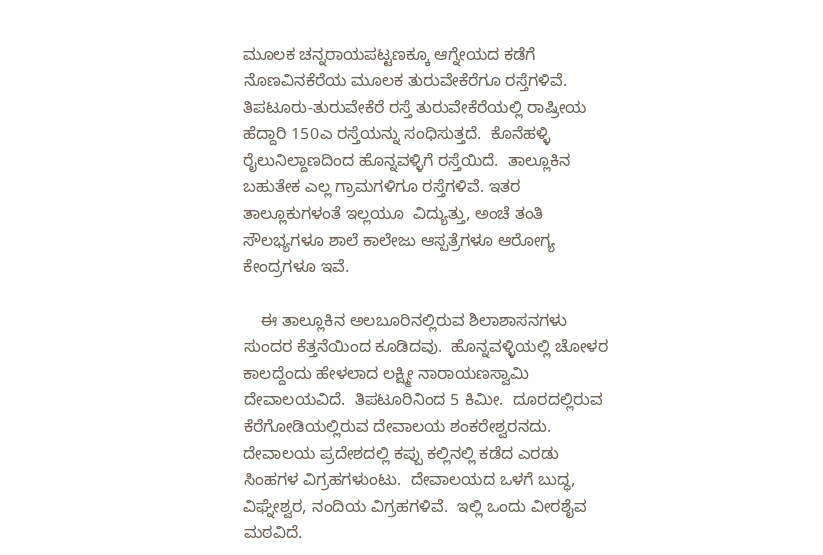ಮೂಲಕ ಚನ್ನರಾಯಪಟ್ಟಣಕ್ಕೂ ಆಗ್ನೇಯದ ಕಡೆಗೆ ನೊಣವಿನಕೆರೆಯ ಮೂಲಕ ತುರುವೇಕೆರೆಗೂ ರಸ್ತೆಗಳಿವೆ. ತಿಪಟೂರು-ತುರುವೇಕೆರೆ ರಸ್ತೆ ತುರುವೇಕೆರೆಯಲ್ಲಿ ರಾಷ್ರೀಯ ಹೆದ್ದಾರಿ 150ಎ ರಸ್ತೆಯನ್ನು ಸಂಧಿಸುತ್ತದೆ.  ಕೊನೆಹಳ್ಳಿ ರೈಲುನಿಲ್ದಾಣದಿಂದ ಹೊನ್ನವಳ್ಳಿಗೆ ರಸ್ತೆಯಿದೆ.  ತಾಲ್ಲೂಕಿನ ಬಹುತೇಕ ಎಲ್ಲ ಗ್ರಾಮಗಳಿಗೂ ರಸ್ತೆಗಳಿವೆ. ಇತರ ತಾಲ್ಲೂಕುಗಳಂತೆ ಇಲ್ಲಯೂ  ವಿದ್ಯುತ್ತು, ಅಂಚೆ ತಂತಿ ಸೌಲಭ್ಯಗಳೂ ಶಾಲೆ ಕಾಲೇಜು ಆಸ್ಪತ್ರೆಗಳೂ ಆರೋಗ್ಯ ಕೇಂದ್ರಗಳೂ ಇವೆ.

    ಈ ತಾಲ್ಲೂಕಿನ ಅಲಬೂರಿನಲ್ಲಿರುವ ಶಿಲಾಶಾಸನಗಳು ಸುಂದರ ಕೆತ್ತನೆಯಿಂದ ಕೂಡಿದವು.  ಹೊನ್ನವಳ್ಳಿಯಲ್ಲಿ ಚೋಳರ ಕಾಲದ್ದೆಂದು ಹೇಳಲಾದ ಲಕ್ಷ್ಮೀ ನಾರಾಯಣಸ್ವಾಮಿ ದೇವಾಲಯವಿದೆ.  ತಿಪಟೂರಿನಿಂದ 5 ಕಿಮೀ.  ದೂರದಲ್ಲಿರುವ ಕೆರೆಗೋಡಿಯಲ್ಲಿರುವ ದೇವಾಲಯ ಶಂಕರೇಶ್ವರನದು.  ದೇವಾಲಯ ಪ್ರದೇಶದಲ್ಲಿ ಕಪ್ಪು ಕಲ್ಲಿನಲ್ಲಿ ಕಡೆದ ಎರಡು ಸಿಂಹಗಳ ವಿಗ್ರಹಗಳುಂಟು.  ದೇವಾಲಯದ ಒಳಗೆ ಬುದ್ಧ, ವಿಘ್ನೇಶ್ವರ, ನಂದಿಯ ವಿಗ್ರಹಗಳಿವೆ.  ಇಲ್ಲಿ ಒಂದು ವೀರಶೈವ ಮಠವಿದೆ.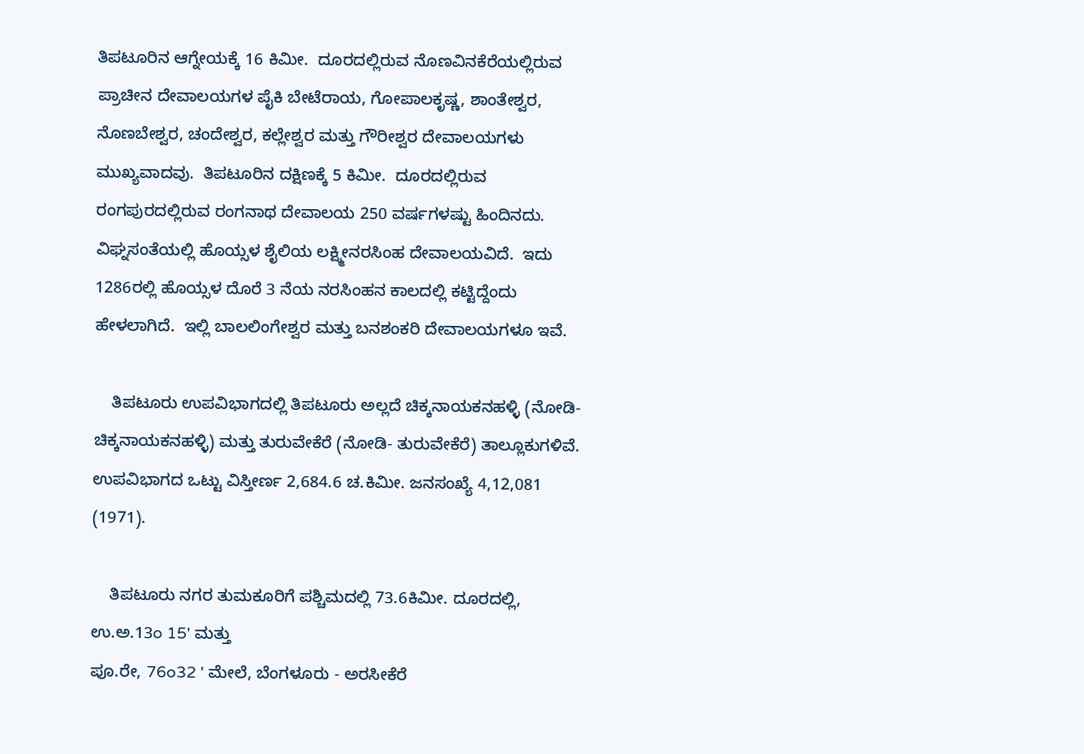ತಿಪಟೂರಿನ ಆಗ್ನೇಯಕ್ಕೆ 16 ಕಿಮೀ.  ದೂರದಲ್ಲಿರುವ ನೊಣವಿನಕೆರೆಯಲ್ಲಿರುವ ಪ್ರಾಚೀನ ದೇವಾಲಯಗಳ ಪೈಕಿ ಬೇಟೆರಾಯ, ಗೋಪಾಲಕೃಷ್ಣ, ಶಾಂತೇಶ್ವರ, ನೊಣಬೇಶ್ವರ, ಚಂದೇಶ್ವರ, ಕಲ್ಲೇಶ್ವರ ಮತ್ತು ಗೌರೀಶ್ವರ ದೇವಾಲಯಗಳು ಮುಖ್ಯವಾದವು.  ತಿಪಟೂರಿನ ದಕ್ಷಿಣಕ್ಕೆ 5 ಕಿಮೀ.  ದೂರದಲ್ಲಿರುವ ರಂಗಪುರದಲ್ಲಿರುವ ರಂಗನಾಥ ದೇವಾಲಯ 250 ವರ್ಷಗಳಷ್ಟು ಹಿಂದಿನದು.  ವಿಘ್ನಸಂತೆಯಲ್ಲಿ ಹೊಯ್ಸಳ ಶೈಲಿಯ ಲಕ್ಷ್ಮೀನರಸಿಂಹ ದೇವಾಲಯವಿದೆ.  ಇದು 1286ರಲ್ಲಿ ಹೊಯ್ಸಳ ದೊರೆ 3 ನೆಯ ನರಸಿಂಹನ ಕಾಲದಲ್ಲಿ ಕಟ್ಟಿದ್ದೆಂದು ಹೇಳಲಾಗಿದೆ.  ಇಲ್ಲಿ ಬಾಲಲಿಂಗೇಶ್ವರ ಮತ್ತು ಬನಶಂಕರಿ ದೇವಾಲಯಗಳೂ ಇವೆ.

    ತಿಪಟೂರು ಉಪವಿಭಾಗದಲ್ಲಿ ತಿಪಟೂರು ಅಲ್ಲದೆ ಚಿಕ್ಕನಾಯಕನಹಳ್ಳಿ (ನೋಡಿ- ಚಿಕ್ಕನಾಯಕನಹಳ್ಳಿ) ಮತ್ತು ತುರುವೇಕೆರೆ (ನೋಡಿ- ತುರುವೇಕೆರೆ) ತಾಲ್ಲೂಕುಗಳಿವೆ.  ಉಪವಿಭಾಗದ ಒಟ್ಟು ವಿಸ್ತೀರ್ಣ 2,684.6 ಚ.ಕಿಮೀ. ಜನಸಂಖ್ಯೆ 4,12,081 (1971).

    ತಿಪಟೂರು ನಗರ ತುಮಕೂರಿಗೆ ಪಶ್ಚಿಮದಲ್ಲಿ 73.6ಕಿಮೀ. ದೂರದಲ್ಲಿ, ಉ.ಅ.13o 15' ಮತ್ತು
ಪೂ.ರೇ, 76o32 ' ಮೇಲೆ, ಬೆಂಗಳೂರು - ಅರಸೀಕೆರೆ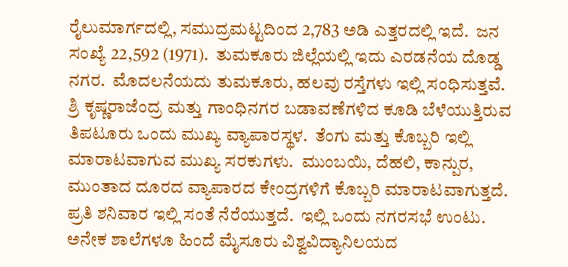ರೈಲುಮಾರ್ಗದಲ್ಲಿ, ಸಮುದ್ರಮಟ್ಟದಿಂದ 2,783 ಅಡಿ ಎತ್ತರದಲ್ಲಿ ಇದೆ.  ಜನ ಸಂಖ್ಯೆ 22,592 (1971).  ತುಮಕೂರು ಜಿಲ್ಲೆಯಲ್ಲಿ ಇದು ಎರಡನೆಯ ದೊಡ್ಡ ನಗರ.  ಮೊದಲನೆಯದು ತುಮಕೂರು, ಹಲವು ರಸ್ತೆಗಳು ಇಲ್ಲಿ ಸಂಧಿಸುತ್ತವೆ.  ಶ್ರಿ ಕೃಷ್ಣರಾಜೆಂದ್ರ ಮತ್ತು ಗಾಂಧಿನಗರ ಬಡಾವಣೆಗಳಿದ ಕೂಡಿ ಬೆಳೆಯುತ್ತಿರುವ ತಿಪಟೂರು ಒಂದು ಮುಖ್ಯ ವ್ಯಾಪಾರಸ್ಥಳ.  ತೆಂಗು ಮತ್ತು ಕೊಬ್ಬರಿ ಇಲ್ಲಿ ಮಾರಾಟವಾಗುವ ಮುಖ್ಯ ಸರಕುಗಳು.  ಮುಂಬಯಿ, ದೆಹಲಿ, ಕಾನ್ಪುರ, ಮುಂತಾದ ದೂರದ ವ್ಯಾಪಾರದ ಕೇಂದ್ರಗಳಿಗೆ ಕೊಬ್ಬರಿ ಮಾರಾಟವಾಗುತ್ತದೆ.  ಪ್ರತಿ ಶನಿವಾರ ಇಲ್ಲಿ ಸಂತೆ ನೆರೆಯುತ್ತದೆ.  ಇಲ್ಲಿ ಒಂದು ನಗರಸಭೆ ಉಂಟು.  ಅನೇಕ ಶಾಲೆಗಳೂ ಹಿಂದೆ ಮೈಸೂರು ವಿಶ್ವವಿದ್ಯಾನಿಲಯದ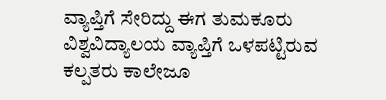ವ್ಯಾಪ್ತಿಗೆ ಸೇರಿದ್ದು ಈಗ ತುಮಕೂರು ವಿಶ್ವವಿದ್ಯಾಲಯ ವ್ಯಾಪ್ತಿಗೆ ಒಳಪಟ್ಟಿರುವ ಕಲ್ಪತರು ಕಾಲೇಜೂ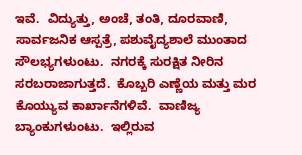ಇವೆ.  ವಿದ್ಯುತ್ತು, ಅಂಚೆ, ತಂತಿ, ದೂರವಾಣಿ, ಸಾರ್ವಜನಿಕ ಆಸ್ಪತ್ರೆ, ಪಶುವೈದ್ಯಶಾಲೆ ಮುಂತಾದ ಸೌಲಭ್ಯಗಳುಂಟು.  ನಗರಕ್ಕೆ ಸುರಕ್ಷಿತ ನೀರಿನ ಸರಬರಾಜಾಗುತ್ತದೆ.  ಕೊಬ್ಬರಿ ಎಣ್ಣೆಯ ಮತ್ತು ಮರ ಕೊಯ್ಯುವ ಕಾರ್ಖಾನೆಗಳಿವೆ.  ವಾಣಿಜ್ಯ ಬ್ಯಾಂಕುಗಳುಂಟು.  ಇಲ್ಲಿರುವ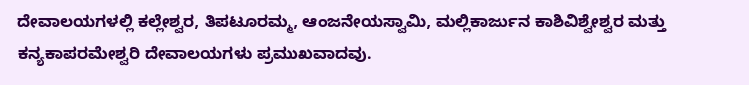ದೇವಾಲಯಗಳಲ್ಲಿ ಕಲ್ಲೇಶ್ವರ, ತಿಪಟೂರಮ್ಮ, ಆಂಜನೇಯಸ್ವಾಮಿ, ಮಲ್ಲಿಕಾರ್ಜುನ ಕಾಶಿವಿಶ್ವೇಶ್ವರ ಮತ್ತು ಕನ್ಯಕಾಪರಮೇಶ್ವರಿ ದೇವಾಲಯಗಳು ಪ್ರಮುಖವಾದವು.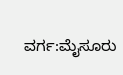ವರ್ಗ:ಮೈಸೂರು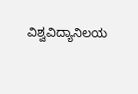ವಿಶ್ವವಿದ್ಯಾನಿಲಯ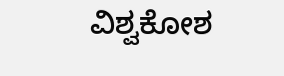ವಿಶ್ವಕೋಶ